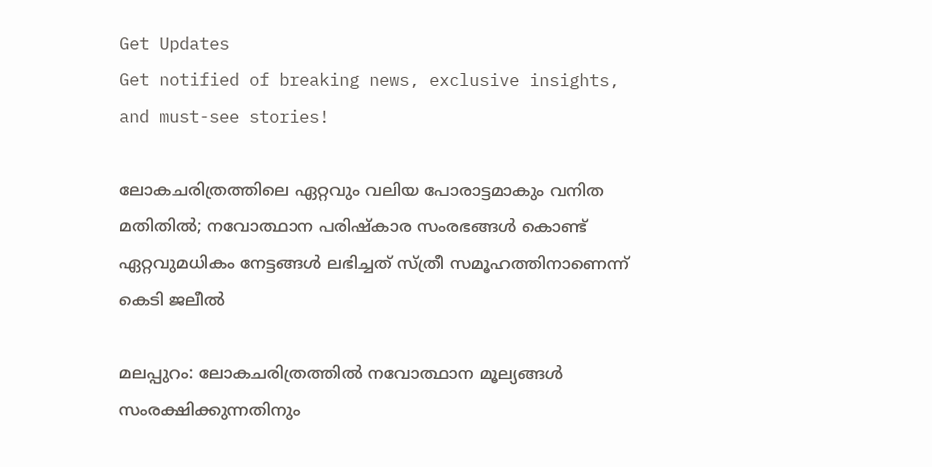Get Updates
Get notified of breaking news, exclusive insights, and must-see stories!

ലോകചരിത്രത്തിലെ ഏറ്റവും വലിയ പോരാട്ടമാകും വനിത മതിതിൽ; നവോത്ഥാന പരിഷ്‌കാര സംരഭങ്ങള്‍ കൊണ്ട് ഏറ്റവുമധികം നേട്ടങ്ങള്‍ ലഭിച്ചത് സ്ത്രീ സമൂഹത്തിനാണെന്ന് കെടി ജലീൽ

മലപ്പുറം: ലോകചരിത്രത്തില്‍ നവോത്ഥാന മൂല്യങ്ങള്‍ സംരക്ഷിക്കുന്നതിനും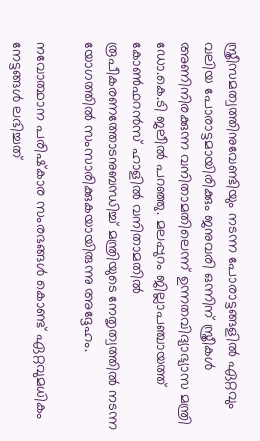സ്ത്രീസമത്വത്തിനുവേണ്ടിയും നടന്ന പോരാട്ടങ്ങളില്‍ ഏറ്റവും വലിയ പോരാട്ടമായിരിക്കും ജനുവരി ഒന്നിന് സ്ത്രീകള്‍ അണിനിരക്കുന്ന വനിതാമതിലെന്ന് ഉന്നതവിദ്യാഭ്യാസ മന്ത്രി ഡോ.കെ.ടി ജലീല്‍ പറഞ്ഞു. മലപ്പുറം ജില്ലാപഞ്ചായത്ത് കോണ്‍ഫറന്‍സ് ഹാളില്‍ വനിതാമതില്‍ രൂപീകരണത്തോടനുബന്ധിച്ച് മന്ത്രിയുടെ നേതൃത്വത്തില്‍ നടന്ന യോഗത്തില്‍ സംസാരിക്കുകയായിരുന്നു അദ്ദേഹം.

നവോത്ഥാന പരിഷ്‌കാര സംരഭങ്ങള്‍ കൊണ്ട് ഏറ്റവുമധികം നേട്ടങ്ങള്‍ ലഭിച്ചത്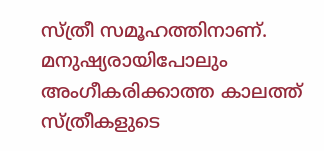സ്ത്രീ സമൂഹത്തിനാണ്. മനുഷ്യരായിപോലും അംഗീകരിക്കാത്ത കാലത്ത് സ്ത്രീകളുടെ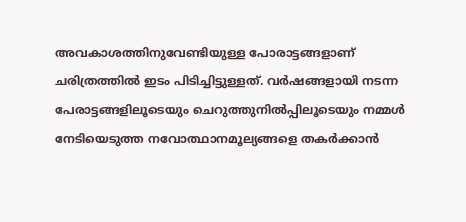അവകാശത്തിനുവേണ്ടിയുള്ള പോരാട്ടങ്ങളാണ് ചരിത്രത്തില്‍ ഇടം പിടിച്ചിട്ടുള്ളത്. വര്‍ഷങ്ങളായി നടന്ന പേരാട്ടങ്ങളിലൂടെയും ചെറുത്തുനില്‍പ്പിലൂടെയും നമ്മള്‍ നേടിയെടുത്ത നവോത്ഥാനമൂല്യങ്ങളെ തകര്‍ക്കാന്‍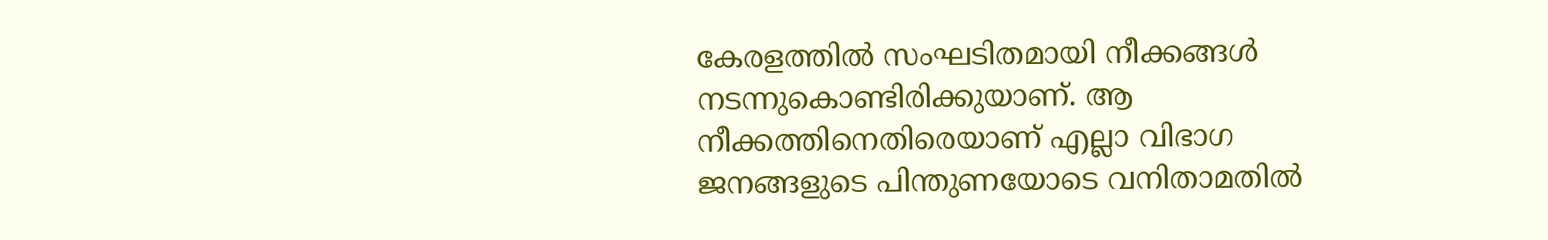കേരളത്തില്‍ സംഘടിതമായി നീക്കങ്ങള്‍ നടന്നുകൊണ്ടിരിക്കുയാണ്. ആ നീക്കത്തിനെതിരെയാണ് എല്ലാ വിഭാഗ ജനങ്ങളുടെ പിന്തുണയോടെ വനിതാമതില്‍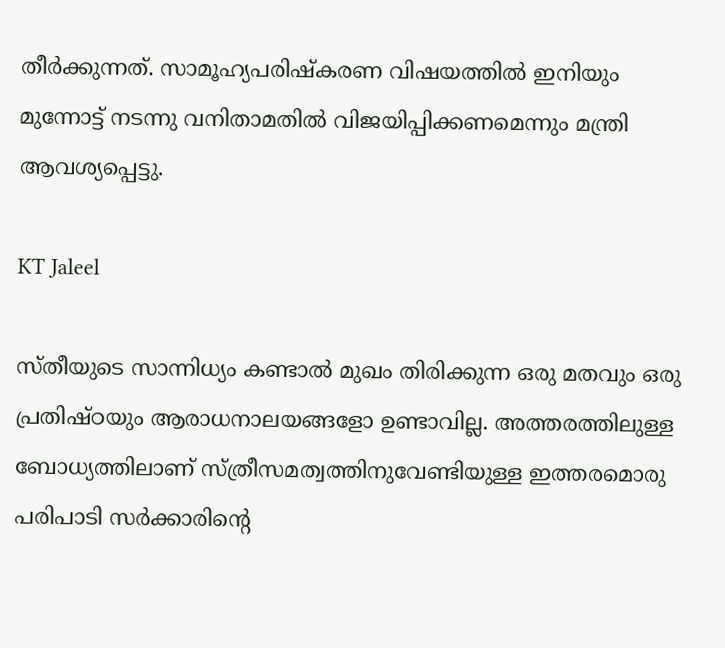തീര്‍ക്കുന്നത്. സാമൂഹ്യപരിഷ്‌കരണ വിഷയത്തില്‍ ഇനിയും മുന്നോട്ട് നടന്നു വനിതാമതില്‍ വിജയിപ്പിക്കണമെന്നും മന്ത്രി ആവശ്യപ്പെട്ടു.

KT Jaleel

സ്തീയുടെ സാന്നിധ്യം കണ്ടാല്‍ മുഖം തിരിക്കുന്ന ഒരു മതവും ഒരു പ്രതിഷ്ഠയും ആരാധനാലയങ്ങളോ ഉണ്ടാവില്ല. അത്തരത്തിലുള്ള ബോധ്യത്തിലാണ് സ്ത്രീസമത്വത്തിനുവേണ്ടിയുള്ള ഇത്തരമൊരു പരിപാടി സര്‍ക്കാരിന്റെ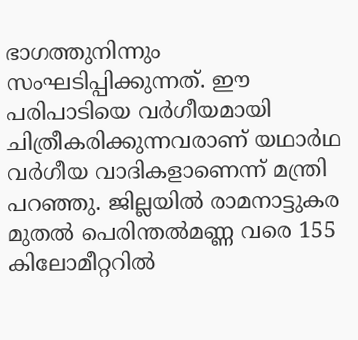ഭാഗത്തുനിന്നും സംഘടിപ്പിക്കുന്നത്. ഈ പരിപാടിയെ വര്‍ഗീയമായി ചിത്രീകരിക്കുന്നവരാണ് യഥാര്‍ഥ വര്‍ഗീയ വാദികളാണെന്ന് മന്ത്രി പറഞ്ഞു. ജില്ലയില്‍ രാമനാട്ടുകര മുതല്‍ പെരിന്തല്‍മണ്ണ വരെ 155 കിലോമീറ്ററില്‍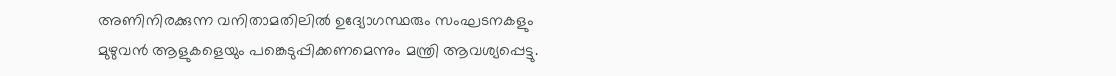അണിനിരക്കുന്ന വനിതാമതിലില്‍ ഉദ്യോഗസ്ഥരും സംഘടനകളും മുഴുവന്‍ ആളുകളെയും പങ്കെടുപ്പിക്കണമെന്നും മന്ത്രി ആവശ്യപ്പെട്ടു.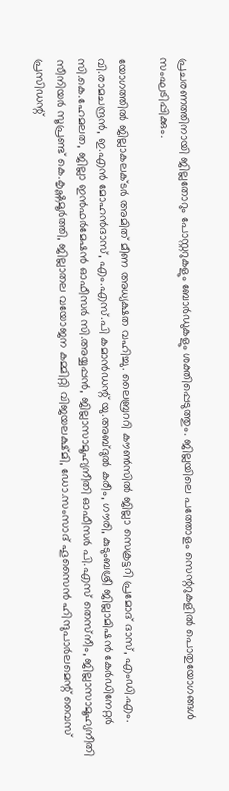പ്രചരണത്തിനായി ജില്ലതോറും പോസ്റ്ററുകളും ബോര്‍ഡുകളും ശക്തിപ്പെടുത്തും. ജില്ലയിലെ പത്തോളം സെന്ററുകളില്‍ പൊതുയോഗങ്ങള്‍ സംഘടിപ്പിക്കും.

യോഗത്തില്‍ ജില്ലാകലക്ടര്‍ അമിത് മീണ അധ്യക്ഷത വഹിച്ചു. ലൈബ്രററി കൗണ്‍സില്‍ ജില്ലാ സെക്രട്ടറി പ്രമോദ് ദാസ്, എംഡി.എം. വി.രാമചന്ദ്രന്‍, ഇ.എന്‍ മോഹന്‍ദാസ്, എം.എസ്.പി കമാന്‍ഡന്റ് യു.അബ്ദുല്‍ കരീം, ഗൗരി, കുടുംബശ്രീ ജില്ലാമിഷന്‍ കേര്‍ഡിനേറ്റര്‍ സി.കെ.ഹേമലത, ജില്ലാ ഇന്‍ഫര്‍മേഷന്‍ ഓഫീസര്‍ സി.അയ്യപ്പന്‍, ജില്ലാസാമൂഹ്യനീതി ഓഫീസര്‍ പി.എസ് തെസ്‌നീം, ജില്ലാസാമൂഹ്യനീതി സീനിയര്‍ സൂപ്രണ്ട് കെ.കൃഷ്ണമൂര്‍ത്തി, ജില്ലാതല വയോജന കമ്മിറ്റി വിജയലക്ഷ്മി, ഡോ.സംസാദ് ഹൂസൈന്‍ ഹിന്ദുപാര്‍ലമെന്റ് വൈസ് പ്രസിഡന്റ്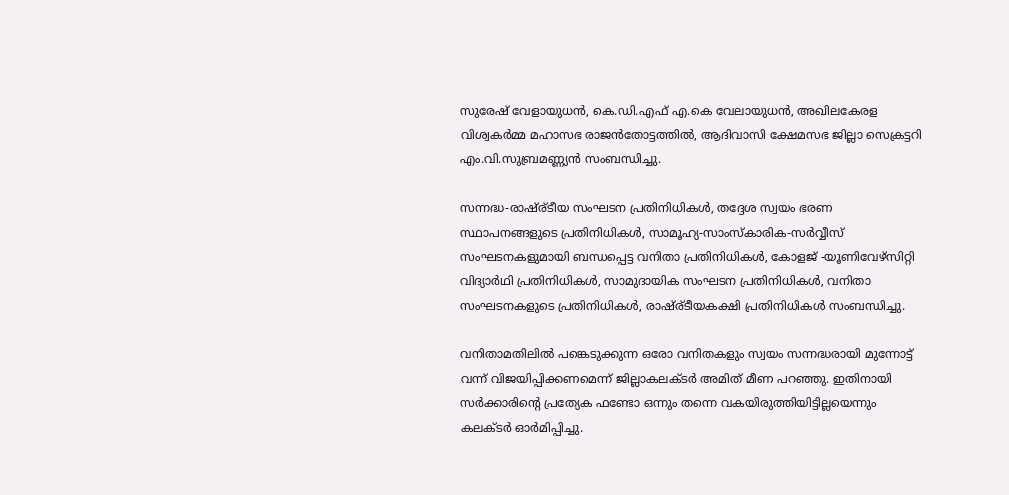സുരേഷ് വേളായുധന്‍, കെ.ഡി.എഫ് എ.കെ വേലായുധന്‍, അഖിലകേരള വിശ്വകര്‍മ്മ മഹാസഭ രാജന്‍തോട്ടത്തില്‍, ആദിവാസി ക്ഷേമസഭ ജില്ലാ സെക്രട്ടറി എം.വി.സുബ്രമണ്ണ്യന്‍ സംബന്ധിച്ചു.

സന്നദ്ധ-രാഷ്ര്ടീയ സംഘടന പ്രതിനിധികള്‍, തദ്ദേശ സ്വയം ഭരണ സ്ഥാപനങ്ങളുടെ പ്രതിനിധികള്‍, സാമൂഹ്യ-സാംസ്‌കാരിക-സര്‍വ്വീസ് സംഘടനകളുമായി ബന്ധപ്പെട്ട വനിതാ പ്രതിനിധികള്‍, കോളജ് -യൂണിവേഴ്‌സിറ്റി വിദ്യാര്‍ഥി പ്രതിനിധികള്‍, സാമുദായിക സംഘടന പ്രതിനിധികള്‍, വനിതാ സംഘടനകളുടെ പ്രതിനിധികള്‍, രാഷ്ര്ടീയകക്ഷി പ്രതിനിധികള്‍ സംബന്ധിച്ചു.

വനിതാമതിലില്‍ പങ്കെടുക്കുന്ന ഒരോ വനിതകളും സ്വയം സന്നദ്ധരായി മുന്നോട്ട് വന്ന് വിജയിപ്പിക്കണമെന്ന് ജില്ലാകലക്ടര്‍ അമിത് മീണ പറഞ്ഞു. ഇതിനായി സര്‍ക്കാരിന്റെ പ്രത്യേക ഫണ്ടോ ഒന്നും തന്നെ വകയിരുത്തിയിട്ടില്ലയെന്നും കലക്ടര്‍ ഓര്‍മിപ്പിച്ചു.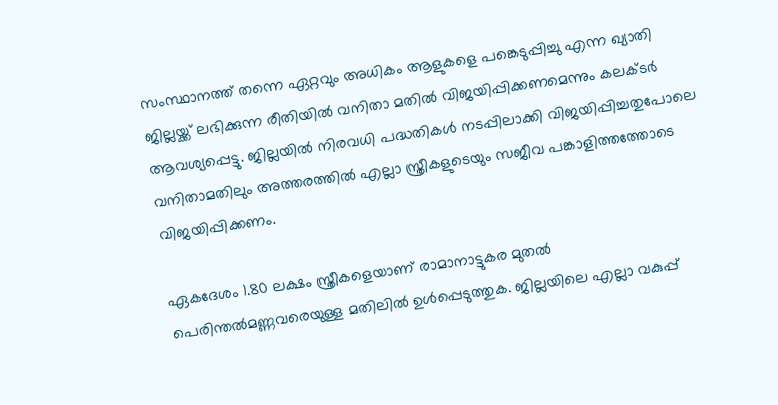സംസ്ഥാനത്ത് തന്നെ ഏറ്റവും അധികം ആളുകളെ പങ്കെടുപ്പിച്ചു എന്ന ഖ്യാതി ജില്ലയ്ക്ക് ലഭിക്കുന്ന രീതിയില്‍ വനിതാ മതില്‍ വിജയിപ്പിക്കണമെന്നും കലക്ടര്‍ ആവശ്യപ്പെട്ടു. ജില്ലയില്‍ നിരവധി പദ്ധതികള്‍ നടപ്പിലാക്കി വിജയിപ്പിച്ചതുപോലെ വനിതാമതിലും അത്തരത്തില്‍ എല്ലാ സ്ത്രീകളുടെയും സജീവ പങ്കാളിത്തത്തോടെ വിജയിപ്പിക്കണം.

ഏകദേശം 1.80 ലക്ഷം സ്ത്രീകളെയാണ് രാമാനാട്ടുകര മുതല്‍ പെരിന്തല്‍മണ്ണവരെയുള്ള മതിലില്‍ ഉള്‍പ്പെടുത്തുക. ജില്ലയിലെ എല്ലാ വകുപ്പ്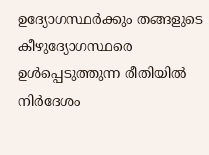ഉദ്യോഗസ്ഥര്‍ക്കും തങ്ങളുടെ കീഴുദ്യോഗസ്ഥരെ ഉള്‍പ്പെടുത്തുന്ന രീതിയില്‍ നിര്‍ദേശം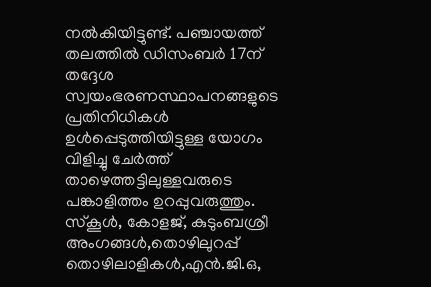നല്‍കിയിട്ടുണ്ട്. പഞ്ചായത്ത് തലത്തില്‍ ഡിസംബര്‍ 17ന് തദ്ദേശ സ്വയംഭരണസ്ഥാപനങ്ങളുടെ പ്രതിനിധികള്‍ ഉള്‍പ്പെടുത്തിയിട്ടുള്ള യോഗം വിളിച്ചു ചേര്‍ത്ത് താഴെത്തട്ടിലുള്ളവരുടെ പങ്കാളിത്തം ഉറപ്പുവരുത്തും. സ്‌കൂള്‍, കോളജ്, കുടുംബശ്രീ അംഗങ്ങള്‍,തൊഴിലുറപ്പ് തൊഴിലാളികള്‍,എന്‍.ജി.ഒ,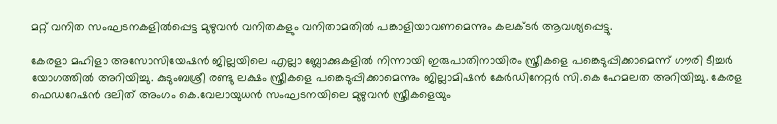മറ്റ് വനിത സംഘടനകളില്‍പ്പെട്ട മുഴുവന്‍ വനിതകളും വനിതാമതില്‍ പങ്കാളിയാവണമെന്നും കലക്ടര്‍ ആവശ്യപ്പെട്ടു.

കേരളാ മഹിളാ അസോസിയേഷന്‍ ജില്ലയിലെ എല്ലാ ബ്ലോക്കുകളില്‍ നിന്നായി ഇരുപാതിനായിരം സ്ത്രീകളെ പങ്കെടുപ്പിക്കാമെന്ന് ഗൗരി ടീച്ചര്‍ യോഗത്തില്‍ അറിയിച്ചു. കുടുംബശ്രീ രണ്ടു ലക്ഷം സ്ത്രീകളെ പങ്കെടുപ്പിക്കാമെന്നും ജില്ലാമിഷന്‍ കേര്‍ഡിനേറ്റര്‍ സി.കെ ഹേമലത അറിയിച്ചു. കേരള ഫെഡറേഷന്‍ ദലിത് അംഗം കെ.വേലായുധന്‍ സംഘടനയിലെ മുഴുവന്‍ സ്ത്രീകളെയും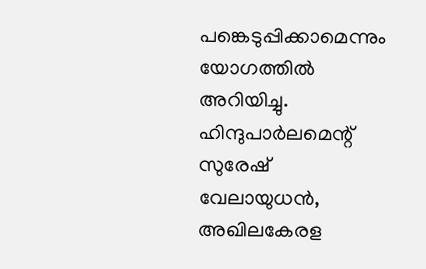പങ്കെടുപ്പിക്കാമെന്നും യോഗത്തില്‍ അറിയിച്ചു. ഹിന്ദുപാര്‍ലമെന്റ് സുരേഷ് വേലായുധന്‍, അഖിലകേരള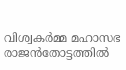വിശ്വകര്‍മ്മ മഹാസഭ രാജന്‍തോട്ടത്തില്‍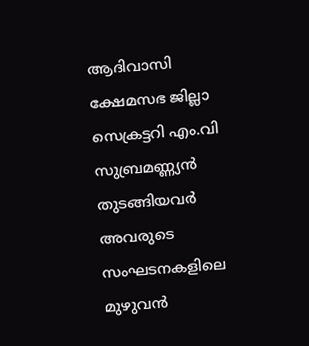ആദിവാസി ക്ഷേമസഭ ജില്ലാ സെക്രട്ടറി എം.വി സുബ്രമണ്ണ്യന്‍ തുടങ്ങിയവര്‍ അവരുടെ സംഘടനകളിലെ മുഴുവന്‍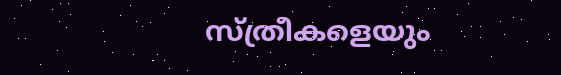സ്ത്രീകളെയും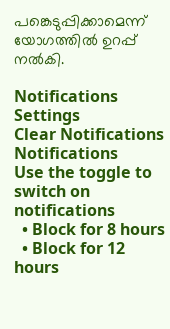പങ്കെടുപ്പിക്കാമെന്ന് യോഗത്തില്‍ ഉറപ്പ് നല്‍കി.

Notifications
Settings
Clear Notifications
Notifications
Use the toggle to switch on notifications
  • Block for 8 hours
  • Block for 12 hours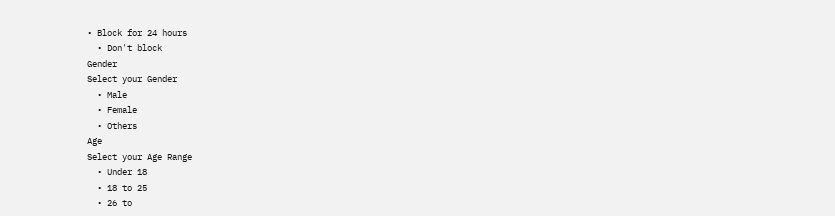• Block for 24 hours
  • Don't block
Gender
Select your Gender
  • Male
  • Female
  • Others
Age
Select your Age Range
  • Under 18
  • 18 to 25
  • 26 to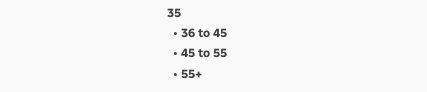35
  • 36 to 45
  • 45 to 55
  • 55+